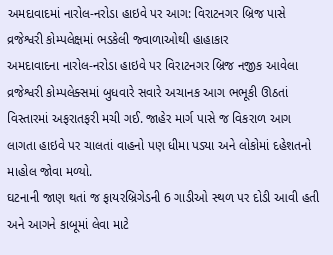અમદાવાદમાં નારોલ-નરોડા હાઇવે પર આગ: વિરાટનગર બ્રિજ પાસે વ્રજેશ્વરી કોમ્પલેક્ષમાં ભડકેલી જ્વાળાઓથી હાહાકાર
અમદાવાદના નારોલ-નરોડા હાઇવે પર વિરાટનગર બ્રિજ નજીક આવેલા વ્રજેશ્વરી કોમ્પલેક્સમાં બુધવારે સવારે અચાનક આગ ભભૂકી ઊઠતાં વિસ્તારમાં અફરાતફરી મચી ગઈ. જાહેર માર્ગ પાસે જ વિકરાળ આગ લાગતા હાઇવે પર ચાલતાં વાહનો પણ ધીમા પડ્યા અને લોકોમાં દહેશતનો માહોલ જોવા મળ્યો.
ઘટનાની જાણ થતાં જ ફાયરબ્રિગેડની 6 ગાડીઓ સ્થળ પર દોડી આવી હતી અને આગને કાબૂમાં લેવા માટે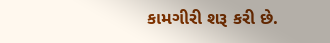કામગીરી શરૂ કરી છે.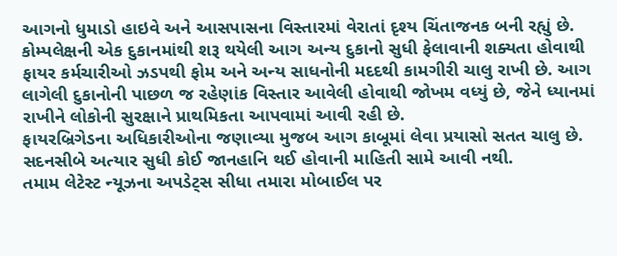આગનો ધુમાડો હાઇવે અને આસપાસના વિસ્તારમાં વેરાતાં દૃશ્ય ચિંતાજનક બની રહ્યું છે.
કોમ્પલેક્ષની એક દુકાનમાંથી શરૂ થયેલી આગ અન્ય દુકાનો સુધી ફેલાવાની શક્યતા હોવાથી ફાયર કર્મચારીઓ ઝડપથી ફોમ અને અન્ય સાધનોની મદદથી કામગીરી ચાલુ રાખી છે. આગ લાગેલી દુકાનોની પાછળ જ રહેણાંક વિસ્તાર આવેલી હોવાથી જોખમ વધ્યું છે, જેને ધ્યાનમાં રાખીને લોકોની સુરક્ષાને પ્રાથમિકતા આપવામાં આવી રહી છે.
ફાયરબ્રિગેડના અધિકારીઓના જણાવ્યા મુજબ આગ કાબૂમાં લેવા પ્રયાસો સતત ચાલુ છે. સદનસીબે અત્યાર સુધી કોઈ જાનહાનિ થઈ હોવાની માહિતી સામે આવી નથી.
તમામ લેટેસ્ટ ન્યૂઝના અપડેટ્સ સીધા તમારા મોબાઈલ પર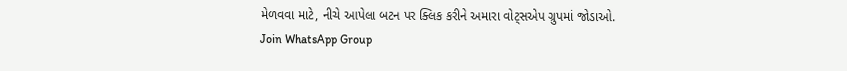મેળવવા માટે, નીચે આપેલા બટન પર ક્લિક કરીને અમારા વોટ્સએપ ગ્રુપમાં જોડાઓ.
Join WhatsApp Group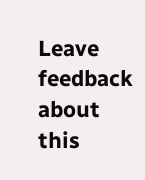Leave feedback about this